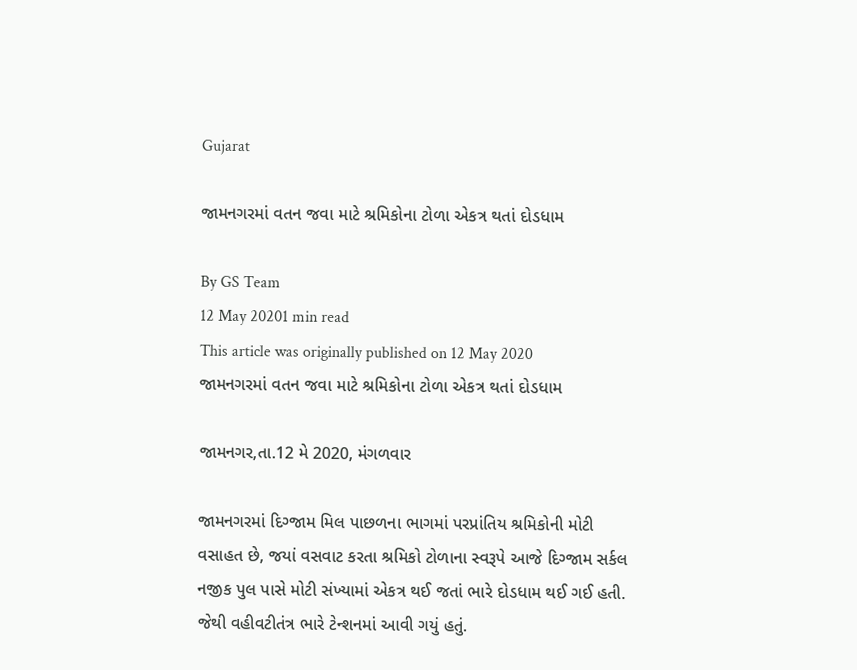Gujarat

જામનગરમાં વતન જવા માટે શ્રમિકોના ટોળા એકત્ર થતાં દોડધામ

By GS Team
12 May 20201 min read
This article was originally published on 12 May 2020
જામનગરમાં વતન જવા માટે શ્રમિકોના ટોળા એકત્ર થતાં દોડધામ

જામનગર,તા.12 મે 2020, મંગળવાર

જામનગરમાં દિગ્જામ મિલ પાછળના ભાગમાં પરપ્રાંતિય શ્રમિકોની મોટી વસાહત છે, જયાં વસવાટ કરતા શ્રમિકો ટોળાના સ્વરૂપે આજે દિગ્જામ સર્કલ નજીક પુલ પાસે મોટી સંખ્યામાં એકત્ર થઈ જતાં ભારે દોડધામ થઈ ગઈ હતી. જેથી વહીવટીતંત્ર ભારે ટેન્શનમાં આવી ગયું હતું.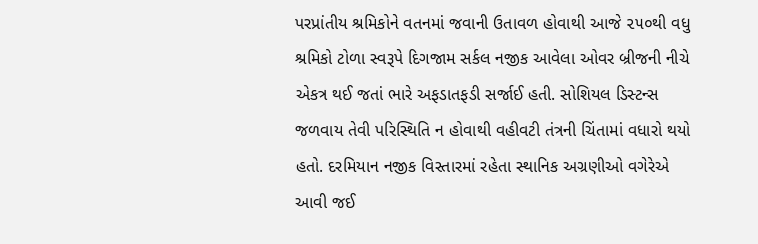પરપ્રાંતીય શ્રમિકોને વતનમાં જવાની ઉતાવળ હોવાથી આજે ૨૫૦થી વધુ શ્રમિકો ટોળા સ્વરૂપે દિગજામ સર્કલ નજીક આવેલા ઓવર બ્રીજની નીચે એકત્ર થઈ જતાં ભારે અફડાતફડી સર્જાઈ હતી. સોશિયલ ડિસ્ટન્સ જળવાય તેવી પરિસ્થિતિ ન હોવાથી વહીવટી તંત્રની ચિંતામાં વધારો થયો હતો. દરમિયાન નજીક વિસ્તારમાં રહેતા સ્થાનિક અગ્રણીઓ વગેરેએ આવી જઈ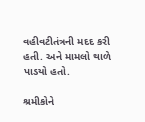વહીવટીતંત્રની મદદ કરી હતી. અને મામલો થાળે પાડયો હતો.

શ્રમીકોને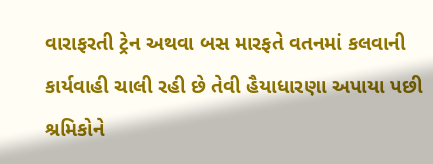વારાફરતી ટ્રેન અથવા બસ મારફતે વતનમાં કલવાની કાર્યવાહી ચાલી રહી છે તેવી હૈયાધારણા અપાયા પછી શ્રમિકોને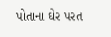પોતાના ઘેર પરત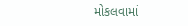મોકલવામાં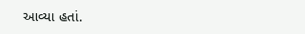આવ્યા હતાં.